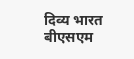दिव्य भारत बीएसएम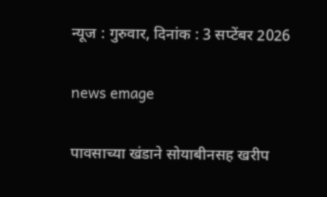न्यूज : गुरुवार, दिनांक : 3 सप्टेंबर 2026

news emage

पावसाच्या खंडाने सोयाबीनसह खरीप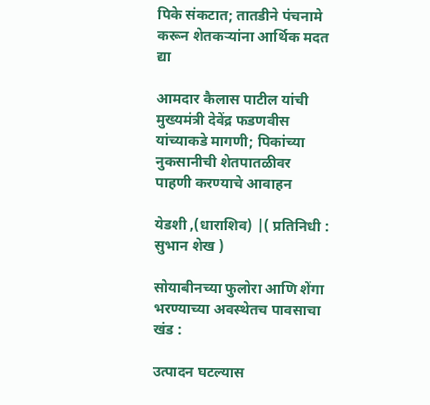पिके संकटात; तातडीने पंचनामे करून शेतकऱ्यांना आर्थिक मदत द्या

आमदार कैलास पाटील यांची मुख्यमंत्री देवेंद्र फडणवीस यांच्याकडे मागणी; पिकांच्या नुकसानीची शेतपातळीवर पाहणी करण्याचे आवाहन

येडशी ,(धाराशिव) |( प्रतिनिधी : सुभान शेख )

सोयाबीनच्या फुलोरा आणि शेंगा भरण्याच्या अवस्थेतच पावसाचा खंड :

उत्पादन घटल्यास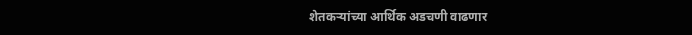शेतकऱ्यांच्या आर्थिक अडचणी वाढणार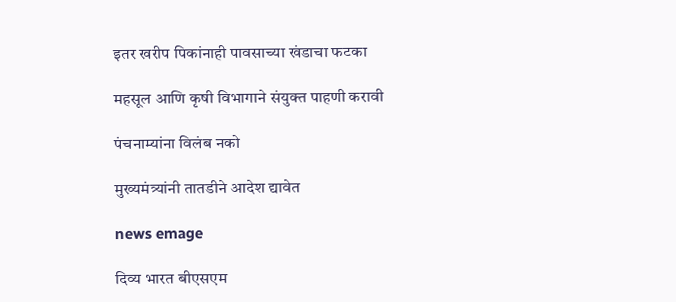इतर खरीप पिकांनाही पावसाच्या खंडाचा फटका

महसूल आणि कृषी विभागाने संयुक्त पाहणी करावी

पंचनाम्यांना विलंब नको

मुख्यमंत्र्यांनी तातडीने आदेश द्यावेत

news emage

दिव्य भारत बीएसएम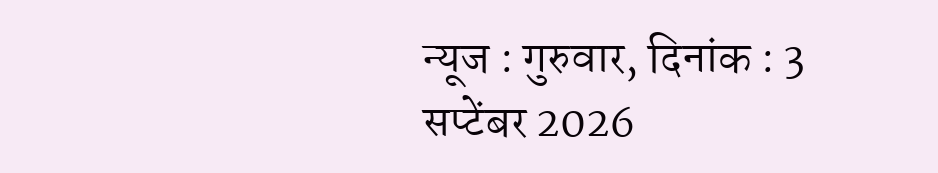न्यूज : गुरुवार, दिनांक : 3 सप्टेंबर 2026